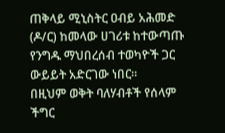ጠቅላይ ሚኒስትር ዐብይ አሕመድ (ዶ/ር) ከመላው ሀገሪቱ ከተውጣጡ የንግዱ ማህበረሰብ ተወካዮች ጋር ውይይት አድርገው ነበር።
በዚህም ወቅት ባለሃብቶች የሰላም ችግር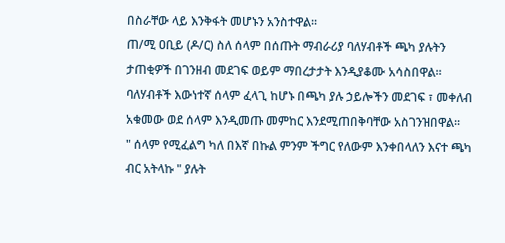በስራቸው ላይ እንቅፋት መሆኑን አንስተዋል፡፡
ጠ/ሚ ዐቢይ (ዶ/ር) ስለ ሰላም በሰጡት ማብራሪያ ባለሃብቶች ጫካ ያሉትን ታጠቂዎች በገንዘብ መደገፍ ወይም ማበረታታት እንዲያቆሙ አሳስበዋል።
ባለሃብቶች እውነተኛ ሰላም ፈላጊ ከሆኑ በጫካ ያሉ ኃይሎችን መደገፍ ፣ መቀለብ አቁመው ወደ ሰላም እንዲመጡ መምከር እንደሚጠበቅባቸው አስገንዝበዋል፡፡
" ሰላም የሚፈልግ ካለ በእኛ በኩል ምንም ችግር የለውም እንቀበላለን እናተ ጫካ ብር አትላኩ " ያሉት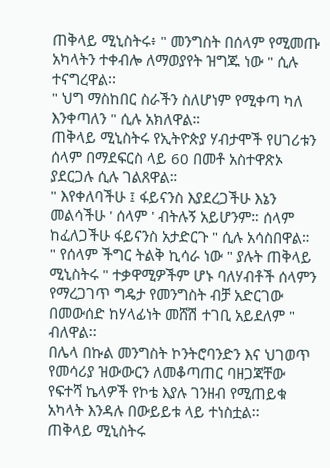ጠቅላይ ሚኒስትሩ፥ " መንግስት በሰላም የሚመጡ አካላትን ተቀብሎ ለማወያየት ዝግጁ ነው " ሲሉ ተናግረዋል፡፡
" ህግ ማስከበር ስራችን ስለሆነም የሚቀጣ ካለ እንቀጣለን " ሲሉ አክለዋል።
ጠቅላይ ሚኒስትሩ የኢትዮጵያ ሃብታሞች የሀገሪቱን ሰላም በማደፍርስ ላይ 60 በመቶ አስተዋጽኦ ያደርጋሉ ሲሉ ገልጸዋል።
" እየቀለባችሁ ፤ ፋይናንስ እያደረጋችሁ እኔን መልሳችሁ ' ሰላም ' ብትሉኝ አይሆንም። ሰላም ከፈለጋችሁ ፋይናንስ አታድርጉ " ሲሉ አሳስበዋል።
" የሰላም ችግር ትልቅ ኪሳራ ነው " ያሉት ጠቅላይ ሚኒስትሩ " ተቃዋሚዎችም ሆኑ ባለሃብቶች ሰላምን የማረጋገጥ ግዴታ የመንግስት ብቻ አድርገው በመውሰድ ከሃላፊነት መሸሽ ተገቢ አይደለም " ብለዋል፡፡
በሌላ በኩል መንግስት ኮንትሮባንድን እና ህገወጥ የመሳሪያ ዝውውርን ለመቆጣጠር ባዘጋጃቸው የፍተሻ ኬላዎች የኮቴ እያሉ ገንዘብ የሚጠይቁ አካላት እንዳሉ በውይይቱ ላይ ተነስቷል፡፡
ጠቅላይ ሚኒስትሩ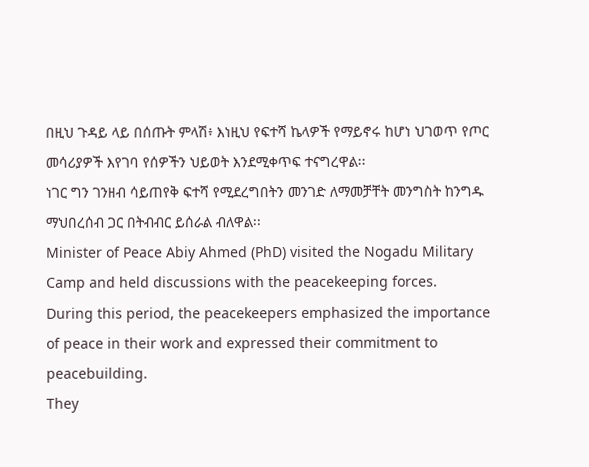በዚህ ጉዳይ ላይ በሰጡት ምላሽ፥ እነዚህ የፍተሻ ኬላዎች የማይኖሩ ከሆነ ህገወጥ የጦር መሳሪያዎች እየገባ የሰዎችን ህይወት እንደሚቀጥፍ ተናግረዋል፡፡
ነገር ግን ገንዘብ ሳይጠየቅ ፍተሻ የሚደረግበትን መንገድ ለማመቻቸት መንግስት ከንግዱ ማህበረሰብ ጋር በትብብር ይሰራል ብለዋል፡፡
Minister of Peace Abiy Ahmed (PhD) visited the Nogadu Military Camp and held discussions with the peacekeeping forces.
During this period, the peacekeepers emphasized the importance of peace in their work and expressed their commitment to peacebuilding.
They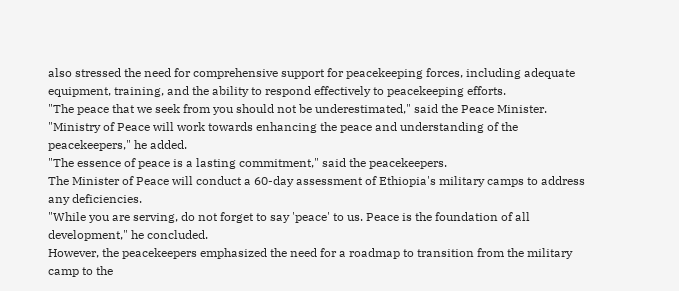also stressed the need for comprehensive support for peacekeeping forces, including adequate equipment, training, and the ability to respond effectively to peacekeeping efforts.
"The peace that we seek from you should not be underestimated," said the Peace Minister.
"Ministry of Peace will work towards enhancing the peace and understanding of the peacekeepers," he added.
"The essence of peace is a lasting commitment," said the peacekeepers.
The Minister of Peace will conduct a 60-day assessment of Ethiopia's military camps to address any deficiencies.
"While you are serving, do not forget to say 'peace' to us. Peace is the foundation of all development," he concluded.
However, the peacekeepers emphasized the need for a roadmap to transition from the military camp to the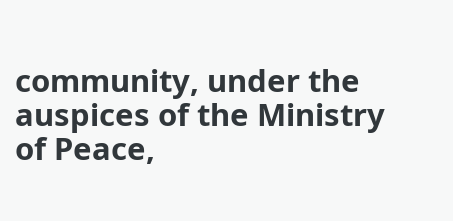community, under the auspices of the Ministry of Peace,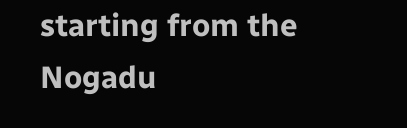starting from the Nogadu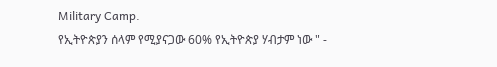Military Camp.
የኢትዮጵያን ሰላም የሚያናጋው 60% የኢትዮጵያ ሃብታም ነው " -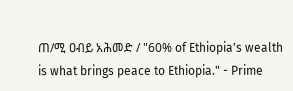ጠ/ሚ ዐብይ አሕመድ / "60% of Ethiopia's wealth is what brings peace to Ethiopia." - Prime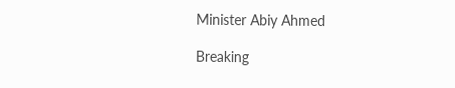Minister Abiy Ahmed

Breaking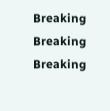Breaking
Breaking
Breaking